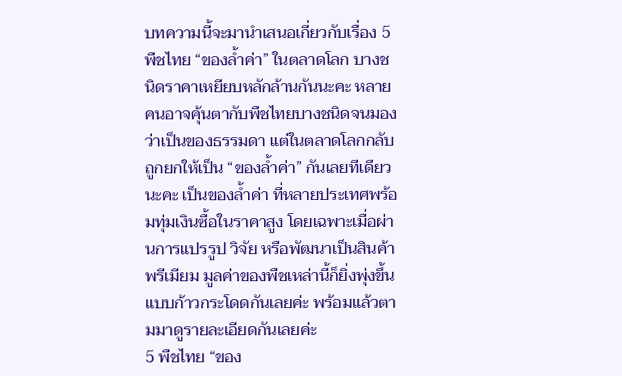บทความนี้จะมานำเสนอเกี่ยวกับเรื่อง 5 พืชไทย “ของล้ำค่า” ในตลาดโลก บางชนิดราคาเหยียบหลักล้านกันนะคะ หลายคนอาจคุ้นตากับพืชไทยบางชนิดจนมองว่าเป็นของธรรมดา แต่ในตลาดโลกกลับถูกยกให้เป็น “ของล้ำค่า” กันเลยทีเดียวนะคะ เป็นของล้ำค่า ที่หลายประเทศพร้อมทุ่มเงินซื้อในราคาสูง โดยเฉพาะเมื่อผ่านการแปรรูป วิจัย หรือพัฒนาเป็นสินค้าพรีเมียม มูลค่าของพืชเหล่านี้ก็ยิ่งพุ่งขึ้นแบบก้าวกระโดดกันเลยค่ะ พร้อมแล้วตามมาดูรายละเอียดกันเลยค่ะ
5 พืชไทย “ของ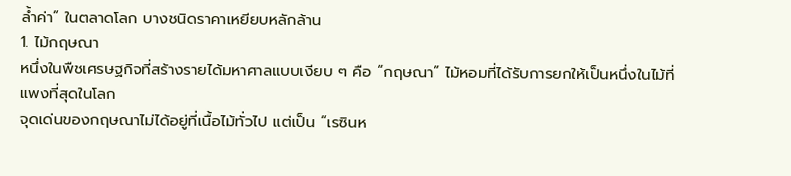ล้ำค่า” ในตลาดโลก บางชนิดราคาเหยียบหลักล้าน
1. ไม้กฤษณา
หนึ่งในพืชเศรษฐกิจที่สร้างรายได้มหาศาลแบบเงียบ ๆ คือ “กฤษณา” ไม้หอมที่ได้รับการยกให้เป็นหนึ่งในไม้ที่แพงที่สุดในโลก
จุดเด่นของกฤษณาไม่ได้อยู่ที่เนื้อไม้ทั่วไป แต่เป็น “เรซินห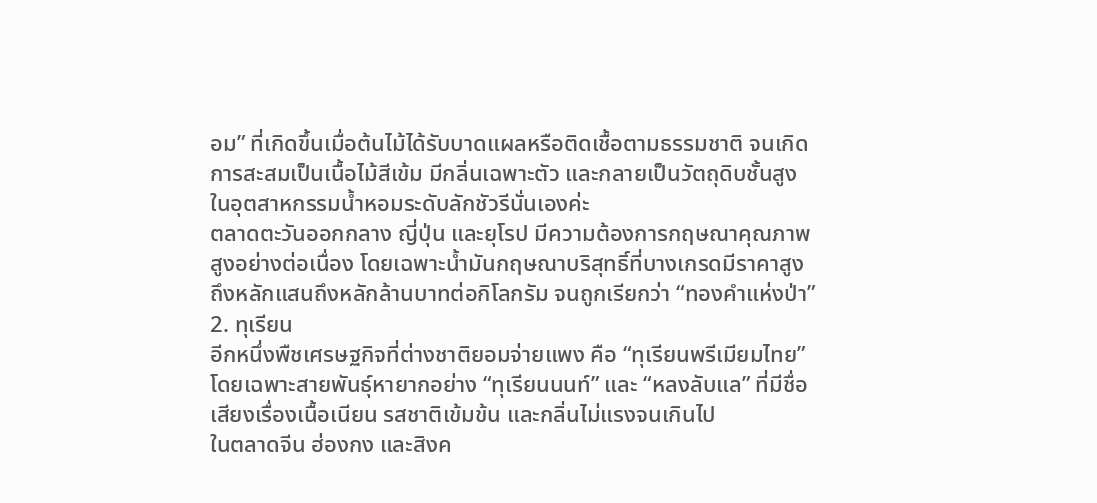อม” ที่เกิดขึ้นเมื่อต้นไม้ได้รับบาดแผลหรือติดเชื้อตามธรรมชาติ จนเกิดการสะสมเป็นเนื้อไม้สีเข้ม มีกลิ่นเฉพาะตัว และกลายเป็นวัตถุดิบชั้นสูงในอุตสาหกรรมน้ำหอมระดับลักชัวรีนั่นเองค่ะ
ตลาดตะวันออกกลาง ญี่ปุ่น และยุโรป มีความต้องการกฤษณาคุณภาพสูงอย่างต่อเนื่อง โดยเฉพาะน้ำมันกฤษณาบริสุทธิ์ที่บางเกรดมีราคาสูงถึงหลักแสนถึงหลักล้านบาทต่อกิโลกรัม จนถูกเรียกว่า “ทองคำแห่งป่า”
2. ทุเรียน
อีกหนึ่งพืชเศรษฐกิจที่ต่างชาติยอมจ่ายแพง คือ “ทุเรียนพรีเมียมไทย” โดยเฉพาะสายพันธุ์หายากอย่าง “ทุเรียนนนท์” และ “หลงลับแล” ที่มีชื่อเสียงเรื่องเนื้อเนียน รสชาติเข้มข้น และกลิ่นไม่แรงจนเกินไป
ในตลาดจีน ฮ่องกง และสิงค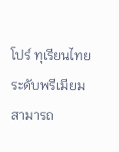โปร์ ทุเรียนไทยระดับพรีเมียมสามารถ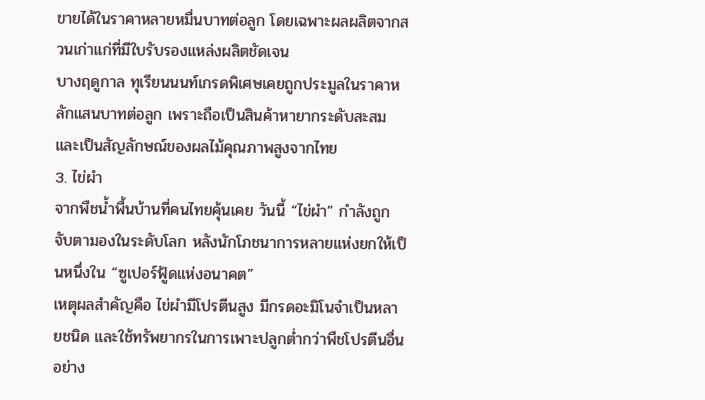ขายได้ในราคาหลายหมื่นบาทต่อลูก โดยเฉพาะผลผลิตจากสวนเก่าแก่ที่มีใบรับรองแหล่งผลิตชัดเจน
บางฤดูกาล ทุเรียนนนท์เกรดพิเศษเคยถูกประมูลในราคาหลักแสนบาทต่อลูก เพราะถือเป็นสินค้าหายากระดับสะสม และเป็นสัญลักษณ์ของผลไม้คุณภาพสูงจากไทย
3. ไข่ผำ
จากพืชน้ำพื้นบ้านที่คนไทยคุ้นเคย วันนี้ “ไข่ผำ” กำลังถูกจับตามองในระดับโลก หลังนักโภชนาการหลายแห่งยกให้เป็นหนึ่งใน “ซูเปอร์ฟู้ดแห่งอนาคต”
เหตุผลสำคัญคือ ไข่ผำมีโปรตีนสูง มีกรดอะมิโนจำเป็นหลายชนิด และใช้ทรัพยากรในการเพาะปลูกต่ำกว่าพืชโปรตีนอื่นอย่าง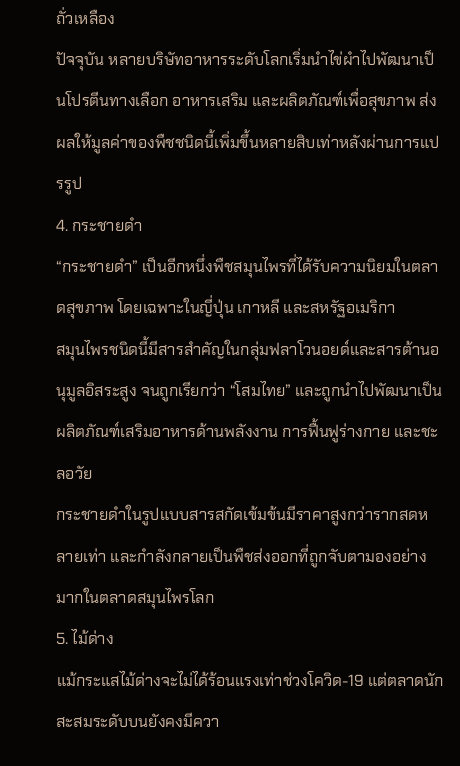ถั่วเหลือง
ปัจจุบัน หลายบริษัทอาหารระดับโลกเริ่มนำไข่ผำไปพัฒนาเป็นโปรตีนทางเลือก อาหารเสริม และผลิตภัณฑ์เพื่อสุขภาพ ส่งผลให้มูลค่าของพืชชนิดนี้เพิ่มขึ้นหลายสิบเท่าหลังผ่านการแปรรูป
4. กระชายดำ
“กระชายดำ” เป็นอีกหนึ่งพืชสมุนไพรที่ได้รับความนิยมในตลาดสุขภาพ โดยเฉพาะในญี่ปุ่น เกาหลี และสหรัฐอเมริกา
สมุนไพรชนิดนี้มีสารสำคัญในกลุ่มฟลาโวนอยด์และสารต้านอนุมูลอิสระสูง จนถูกเรียกว่า “โสมไทย” และถูกนำไปพัฒนาเป็นผลิตภัณฑ์เสริมอาหารด้านพลังงาน การฟื้นฟูร่างกาย และชะลอวัย
กระชายดำในรูปแบบสารสกัดเข้มข้นมีราคาสูงกว่ารากสดหลายเท่า และกำลังกลายเป็นพืชส่งออกที่ถูกจับตามองอย่างมากในตลาดสมุนไพรโลก
5. ไม้ด่าง
แม้กระแสไม้ด่างจะไม่ได้ร้อนแรงเท่าช่วงโควิด-19 แต่ตลาดนักสะสมระดับบนยังคงมีควา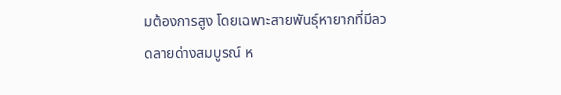มต้องการสูง โดยเฉพาะสายพันธุ์หายากที่มีลวดลายด่างสมบูรณ์ ห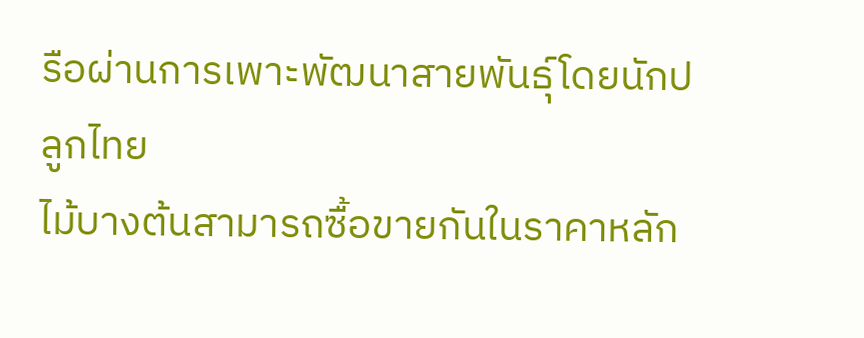รือผ่านการเพาะพัฒนาสายพันธุ์โดยนักปลูกไทย
ไม้บางต้นสามารถซื้อขายกันในราคาหลัก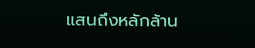แสนถึงหลักล้าน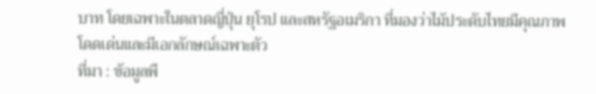บาท โดยเฉพาะในตลาดญี่ปุ่น ยุโรป และสหรัฐอเมริกา ที่มองว่าไม้ประดับไทยมีคุณภาพโดดเด่นและมีเอกลักษณ์เฉพาะตัว
ที่มา : ข้อมูลพื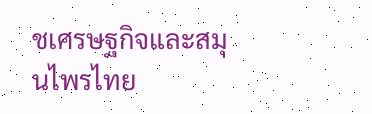ชเศรษฐกิจและสมุนไพรไทย